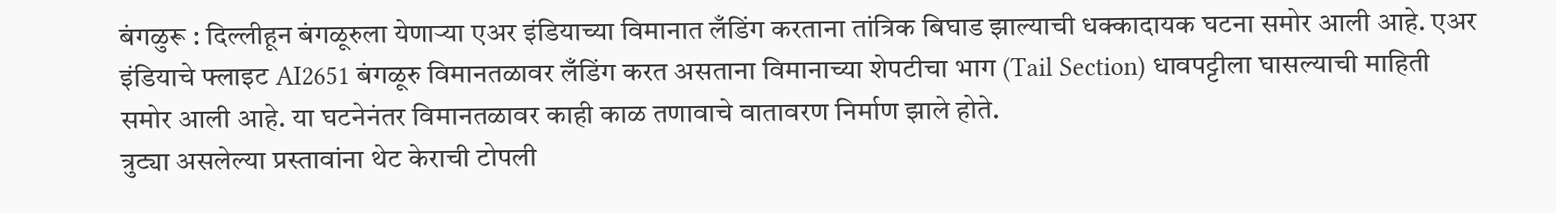बंगळुरू : दिल्लीहून बंगळूरुला येणाऱ्या एअर इंडियाच्या विमानात लँडिंग करताना तांत्रिक बिघाड झाल्याची धक्कादायक घटना समोर आली आहे. एअर इंडियाचे फ्लाइट AI2651 बंगळूरु विमानतळावर लँडिंग करत असताना विमानाच्या शेपटीचा भाग (Tail Section) धावपट्टीला घासल्याची माहिती समोर आली आहे. या घटनेनंतर विमानतळावर काही काळ तणावाचे वातावरण निर्माण झाले होते.
त्रुट्या असलेल्या प्रस्तावांना थेट केराची टोपली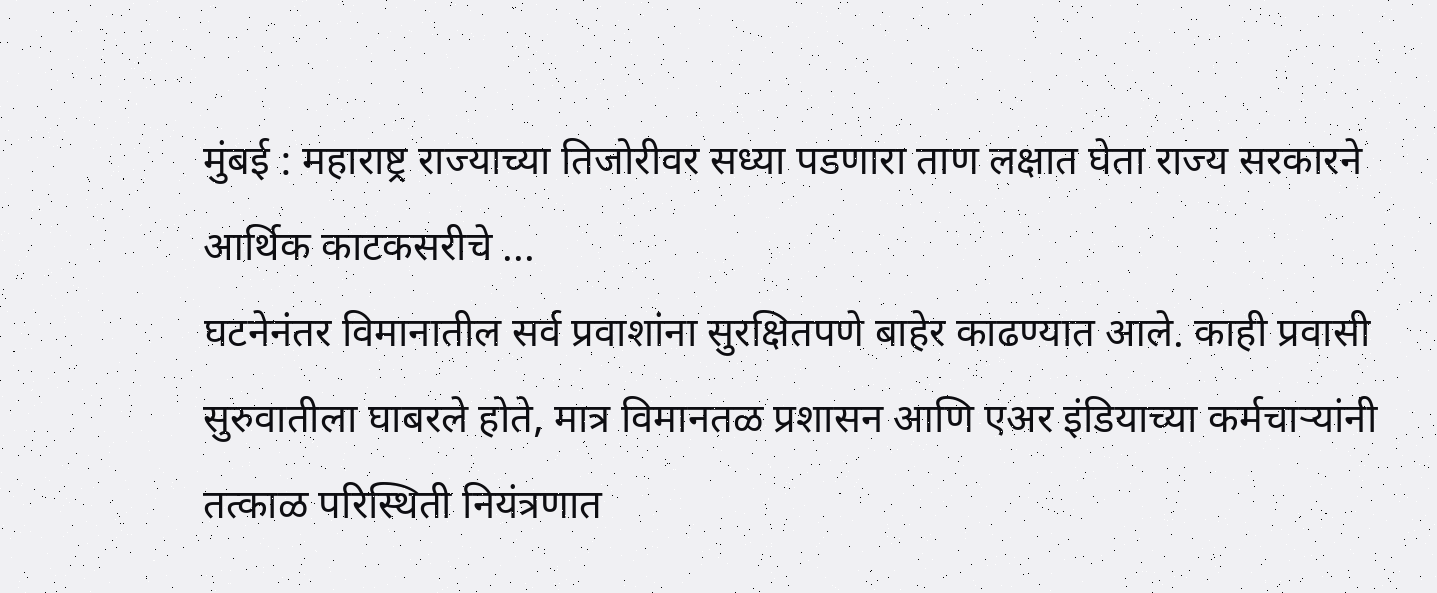मुंबई : महाराष्ट्र राज्याच्या तिजोरीवर सध्या पडणारा ताण लक्षात घेता राज्य सरकारने आर्थिक काटकसरीचे ...
घटनेनंतर विमानातील सर्व प्रवाशांना सुरक्षितपणे बाहेर काढण्यात आले. काही प्रवासी सुरुवातीला घाबरले होते, मात्र विमानतळ प्रशासन आणि एअर इंडियाच्या कर्मचाऱ्यांनी तत्काळ परिस्थिती नियंत्रणात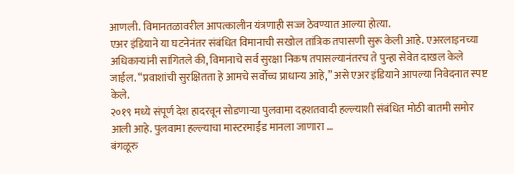आणली. विमानतळावरील आपत्कालीन यंत्रणाही सज्ज ठेवण्यात आल्या होत्या.
एअर इंडियाने या घटनेनंतर संबंधित विमानाची सखोल तांत्रिक तपासणी सुरू केली आहे. एअरलाइनच्या अधिकाऱ्यांनी सांगितले की, विमानाचे सर्व सुरक्षा निकष तपासल्यानंतरच ते पुन्हा सेवेत दाखल केले जाईल. “प्रवाशांची सुरक्षितता हे आमचे सर्वोच्च प्राधान्य आहे,” असे एअर इंडियाने आपल्या निवेदनात स्पष्ट केले.
२०१९ मध्ये संपूर्ण देश हादरवून सोडणाऱ्या पुलवामा दहशतवादी हल्ल्याशी संबंधित मोठी बातमी समोर आली आहे. पुलवामा हल्ल्याचा मास्टरमाईंड मानला जाणारा ...
बंगळूरु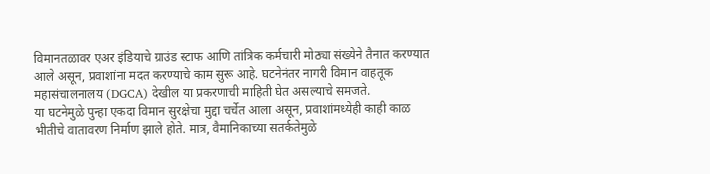विमानतळावर एअर इंडियाचे ग्राउंड स्टाफ आणि तांत्रिक कर्मचारी मोठ्या संख्येने तैनात करण्यात आले असून, प्रवाशांना मदत करण्याचे काम सुरू आहे. घटनेनंतर नागरी विमान वाहतूक महासंचालनालय (DGCA) देखील या प्रकरणाची माहिती घेत असल्याचे समजते.
या घटनेमुळे पुन्हा एकदा विमान सुरक्षेचा मुद्दा चर्चेत आला असून, प्रवाशांमध्येही काही काळ भीतीचे वातावरण निर्माण झाले होते. मात्र, वैमानिकाच्या सतर्कतेमुळे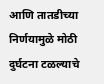आणि तातडीच्या निर्णयामुळे मोठी दुर्घटना टळल्याचे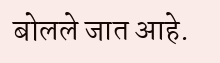बोलले जात आहे.